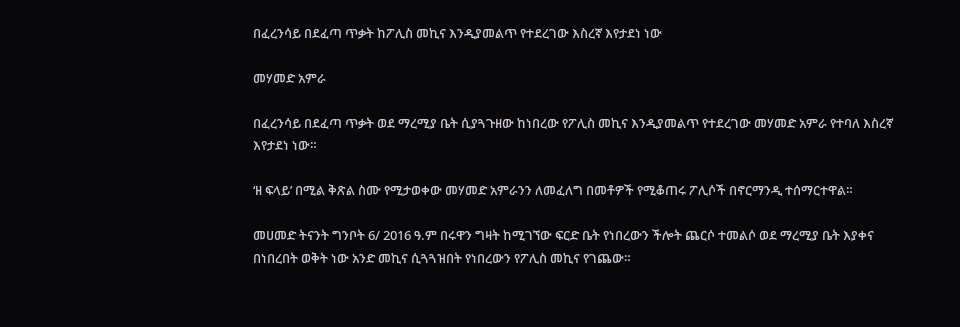በፈረንሳይ በደፈጣ ጥቃት ከፖሊስ መኪና እንዲያመልጥ የተደረገው እስረኛ እየታደነ ነው

መሃመድ አምራ

በፈረንሳይ በደፈጣ ጥቃት ወደ ማረሚያ ቤት ሲያጓጉዘው ከነበረው የፖሊስ መኪና እንዲያመልጥ የተደረገው መሃመድ አምራ የተባለ እስረኛ እየታደነ ነው።

‘ዘ ፍላይ’ በሚል ቅጽል ስሙ የሚታወቀው መሃመድ አምራንን ለመፈለግ በመቶዎች የሚቆጠሩ ፖሊሶች በኖርማንዲ ተሰማርተዋል።

መሀመድ ትናንት ግንቦት 6/ 2016 ዓ.ም በሩዋን ግዛት ከሚገኘው ፍርድ ቤት የነበረውን ችሎት ጨርሶ ተመልሶ ወደ ማረሚያ ቤት እያቀና በነበረበት ወቅት ነው አንድ መኪና ሲጓጓዝበት የነበረውን የፖሊስ መኪና የገጨው።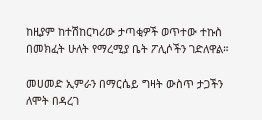ከዚያም ከተሽከርካሪው ታጣቂዎች ወጥተው ተኩስ በመክፈት ሁለት የማረሚያ ቤት ፖሊሶችን ገድለዋል።

መሀመድ ኢምራን በማርሴይ ግዛት ውስጥ ታጋችን ለሞት በዳረገ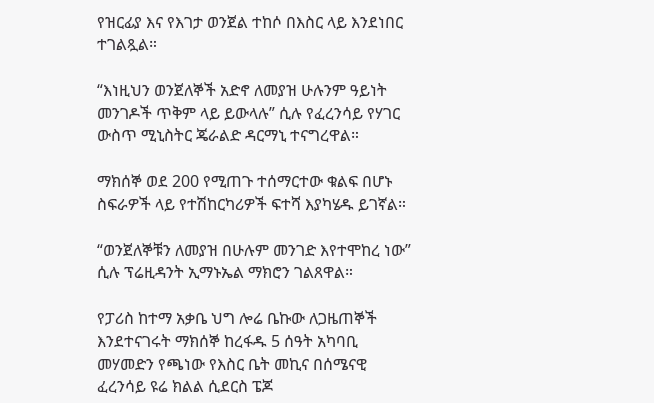የዝርፊያ እና የእገታ ወንጀል ተከሶ በእስር ላይ እንደነበር ተገልጿል።

“እነዚህን ወንጀለኞች አድኖ ለመያዝ ሁሉንም ዓይነት መንገዶች ጥቅም ላይ ይውላሉ” ሲሉ የፈረንሳይ የሃገር ውስጥ ሚኒስትር ጄራልድ ዳርማኒ ተናግረዋል።

ማክሰኞ ወደ 200 የሚጠጉ ተሰማርተው ቁልፍ በሆኑ ስፍራዎች ላይ የተሽከርካሪዎች ፍተሻ እያካሄዱ ይገኛል።

“ወንጀለኞቹን ለመያዝ በሁሉም መንገድ እየተሞከረ ነው” ሲሉ ፕሬዚዳንት ኢማኑኤል ማክሮን ገልጸዋል።

የፓሪስ ከተማ አቃቤ ህግ ሎሬ ቤኩው ለጋዜጠኞች እንደተናገሩት ማክሰኞ ከረፋዱ 5 ሰዓት አካባቢ መሃመድን የጫነው የእስር ቤት መኪና በሰሜናዊ ፈረንሳይ ዩሬ ክልል ሲደርስ ፔጆ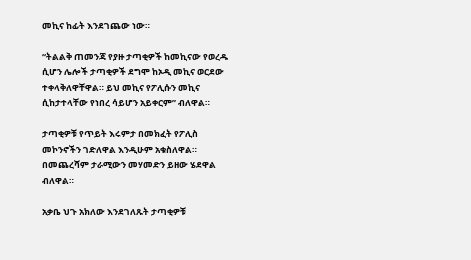መኪና ከፊት እንደገጨው ነው።

“ትልልቅ ጠመንጃ የያዙ ታጣቂዎች ከመኪናው የወረዱ ሲሆን ሌሎች ታጣቂዎች ደግሞ ከኦዲ መኪና ወርደው ተቀላቅለዋቸዋል። ይህ መኪና የፖሊሱን መኪና ሲከታተላቸው የነበረ ሳይሆን አይቀርም” ብለዋል።

ታጣቂዎቹ የጥይት እሩምታ በመክፈት የፖሊስ መኮንኖችን ገድለዋል እንዲሁም አቁስለዋል። በመጨረሻም ታራሚውን መሃመድን ይዘው ሄደዋል ብለዋል።

አቃቤ ህጉ አክለው እንደገለጹት ታጣቂዎቹ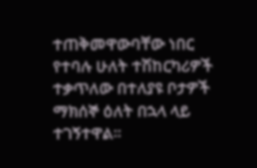ተጠቅመዋውባቸው ነበር የተባሉ ሁለት ተሽከርካሪዎች ተቃጥለው በተለያዩ ቦታዎች ማክሰኞ ዕለት በኋላ ላይ ተገኝተዋል።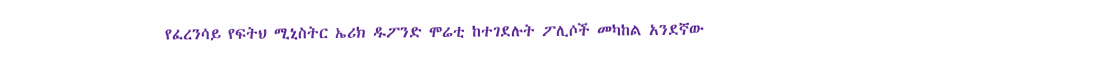የፈረንሳይ የፍትህ ሚኒስትር ኤሪክ ዱፖንድ ሞሬቲ ከተገደሉት ፖሊሶች መካከል አንደኛው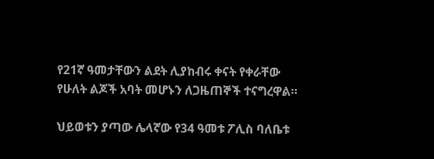የ21ኛ ዓመታቸውን ልደት ሊያከብሩ ቀናት የቀራቸው የሁለት ልጆች አባት መሆኑን ለጋዜጠኞች ተናግረዋል።

ህይወቱን ያጣው ሌላኛው የ34 ዓመቱ ፖሊስ ባለቤቱ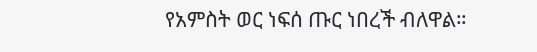የአምስት ወር ነፍሰ ጡር ነበረች ብለዋል።